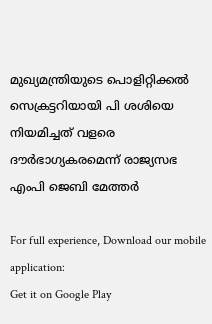മുഖ്യമന്ത്രിയുടെ പൊളിറ്റിക്കല്‍ സെക്രട്ടറിയായി പി ശശിയെ നിയമിച്ചത് വളരെ ദൗര്‍ഭാഗ്യകരമെന്ന് രാജ്യസഭ എംപി ജെബി മേത്തര്‍

For full experience, Download our mobile application:
Get it on Google Play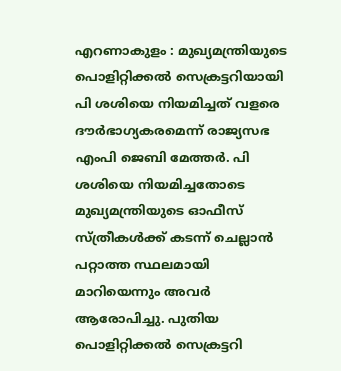എറണാകുളം : മുഖ്യമന്ത്രിയുടെ പൊളിറ്റിക്കല്‍ സെക്രട്ടറിയായി പി ശശിയെ നിയമിച്ചത് വളരെ ദൗര്‍ഭാഗ്യകരമെന്ന് രാജ്യസഭ എംപി ജെബി മേത്തര്‍. പി ശശിയെ നിയമിച്ചതോടെ മുഖ്യമന്ത്രിയുടെ ഓഫീസ് സ്ത്രീകള്‍ക്ക് കടന്ന് ചെല്ലാന്‍ പറ്റാത്ത സ്ഥലമായി മാറിയെന്നും അവര്‍ ആരോപിച്ചു. പുതിയ പൊളിറ്റിക്കല്‍ സെക്രട്ടറി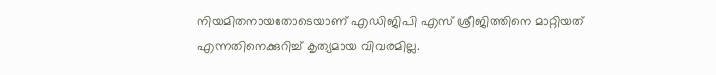നിയമിതനായതോടെയാണ് എഡിജിപി എസ് ശ്രീജിത്തിനെ മാറ്റിയത് എന്നതിനെക്കുറിച്ച്‌ കൃത്യമായ വിവരമില്ല.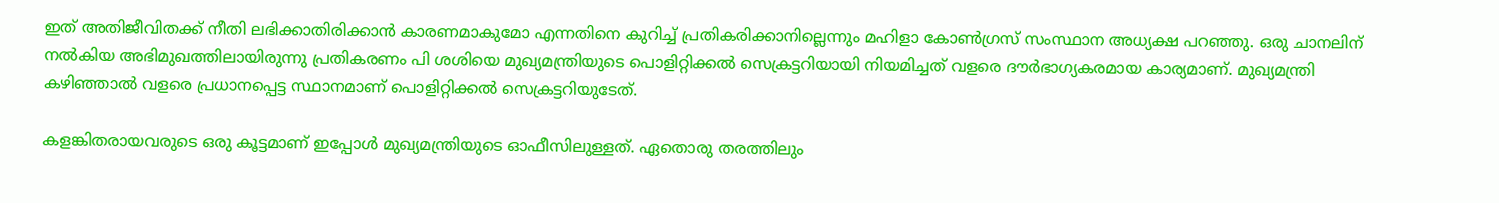ഇത് അതിജീവിതക്ക് നീതി ലഭിക്കാതിരിക്കാന്‍ കാരണമാകുമോ എന്നതിനെ കുറിച്ച്‌ പ്രതികരിക്കാനില്ലെന്നും മഹിളാ കോണ്‍ഗ്രസ് സംസ്ഥാന അധ്യക്ഷ പറഞ്ഞു. ഒരു ചാനലിന് നല്‍കിയ അഭിമുഖത്തിലായിരുന്നു പ്രതികരണം പി ശശിയെ മുഖ്യമന്ത്രിയുടെ പൊളിറ്റിക്കല്‍ സെക്രട്ടറിയായി നിയമിച്ചത് വളരെ ദൗര്‍ഭാഗ്യകരമായ കാര്യമാണ്. മുഖ്യമന്ത്രി കഴിഞ്ഞാല്‍ വളരെ പ്രധാനപ്പെട്ട സ്ഥാനമാണ് പൊളിറ്റിക്കല്‍ സെക്രട്ടറിയുടേത്.

കളങ്കിതരായവരുടെ ഒരു കൂട്ടമാണ് ഇപ്പോള്‍ മുഖ്യമന്ത്രിയുടെ ഓഫീസിലുള്ളത്. ഏതൊരു തരത്തിലും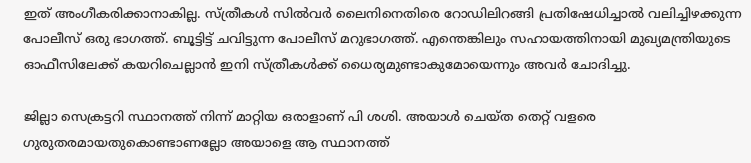ഇത് അംഗീകരിക്കാനാകില്ല. സ്ത്രീകള്‍ സില്‍വര്‍ ലൈനിനെതിരെ റോഡിലിറങ്ങി പ്രതിഷേധിച്ചാല്‍ വലിച്ചിഴക്കുന്ന പോലീസ് ഒരു ഭാഗത്ത്. ബൂട്ടിട്ട് ചവിട്ടുന്ന പോലീസ് മറുഭാഗത്ത്. എന്തെങ്കിലും സഹായത്തിനായി മുഖ്യമന്ത്രിയുടെ ഓഫീസിലേക്ക് കയറിചെല്ലാന്‍ ഇനി സ്ത്രീകള്‍ക്ക് ധൈര്യമുണ്ടാകുമോയെന്നും അവര്‍ ചോദിച്ചു.

ജില്ലാ സെക്രട്ടറി സ്ഥാനത്ത് നിന്ന് മാറ്റിയ ഒരാളാണ് പി ശശി. അയാള്‍ ചെയ്ത തെറ്റ് വളരെ ഗുരുതരമായതുകൊണ്ടാണല്ലോ അയാളെ ആ സ്ഥാനത്ത്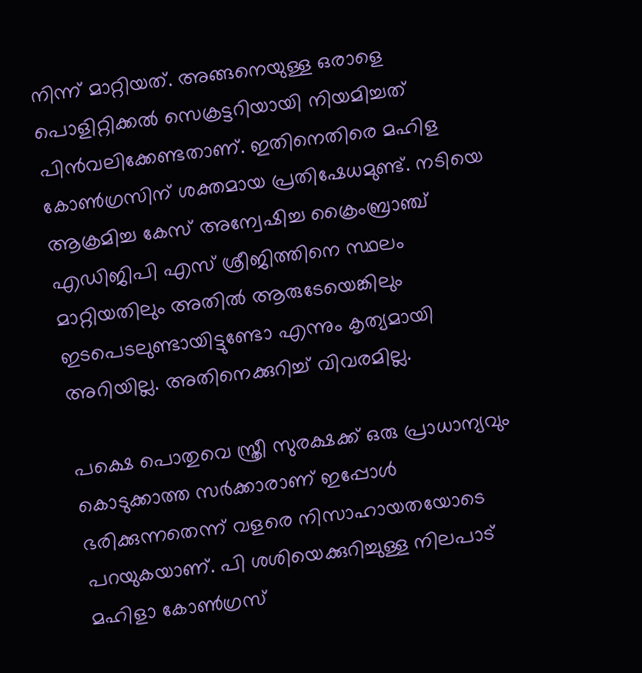നിന്ന് മാറ്റിയത്. അങ്ങനെയുള്ള ഒരാളെ പൊളിറ്റിക്കല്‍ സെക്രട്ടറിയായി നിയമിച്ചത് പിന്‍വലിക്കേണ്ടതാണ്. ഇതിനെതിരെ മഹിള കോണ്‍ഗ്രസിന് ശക്തമായ പ്രതിഷേധമുണ്ട്. നടിയെ ആക്രമിച്ച കേസ് അന്വേഷിച്ച ക്രൈംബ്രാഞ്ച് എഡിജിപി എസ് ശ്രീജിത്തിനെ സ്ഥലം മാറ്റിയതിലും അതില്‍ ആരുടേയെങ്കിലും ഇടപെടലുണ്ടായിട്ടുണ്ടോ എന്നും കൃത്യമായി അറിയില്ല. അതിനെക്കുറിച്ച്‌ വിവരമില്ല.

പക്ഷെ പൊതുവെ സ്ത്രീ സുരക്ഷക്ക് ഒരു പ്രാധാന്യവും കൊടുക്കാത്ത സര്‍ക്കാരാണ് ഇപ്പോള്‍ ഭരിക്കുന്നതെന്ന് വളരെ നിസാഹായതയോടെ പറയുകയാണ്. പി ശശിയെക്കുറിച്ചുള്ള നിലപാട് മഹിളാ കോണ്‍ഗ്രസ്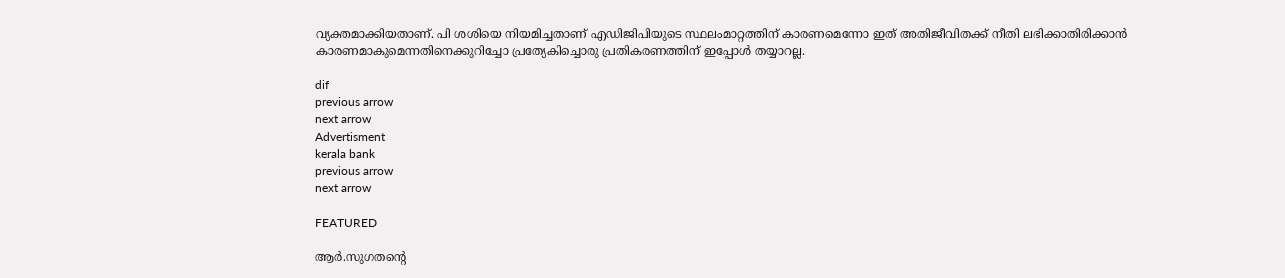വ്യക്തമാക്കിയതാണ്. പി ശശിയെ നിയമിച്ചതാണ് എഡിജിപിയുടെ സ്ഥലംമാറ്റത്തിന് കാരണമെന്നോ ഇത് അതിജീവിതക്ക് നീതി ലഭിക്കാതിരിക്കാന്‍ കാരണമാകുമെന്നതിനെക്കുറിച്ചോ പ്രത്യേകിച്ചൊരു പ്രതികരണത്തിന് ഇപ്പോള്‍ തയ്യാറല്ല.

dif
previous arrow
next arrow
Advertisment
kerala bank
previous arrow
next arrow

FEATURED

ആർ.സുഗതന്റെ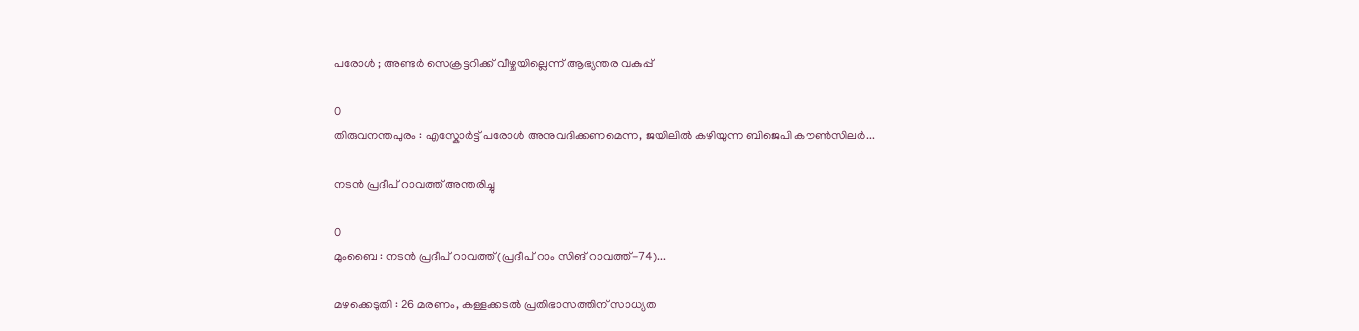പരോൾ ; അണ്ടർ സെക്രട്ടറിക്ക് വീഴ്ചയില്ലെന്ന് ആഭ്യന്തര വകുപ്പ്

0
തിരുവനന്തപുരം : എസ്കോർട്ട് പരോൾ അനുവദിക്കണമെന്ന, ജയിലിൽ കഴിയുന്ന ബിജെപി കൗൺസിലർ...

നടൻ പ്രദീപ് റാവത്ത് അന്തരിച്ചു

0
മുംബൈ : നടൻ പ്രദീപ് റാവത്ത് (പ്രദീപ് റാം സിങ് റാവത്ത്-74)...

മഴക്കെടുതി : 26 മരണം, കള്ളക്കടൽ പ്രതിഭാസത്തിന് സാധ്യത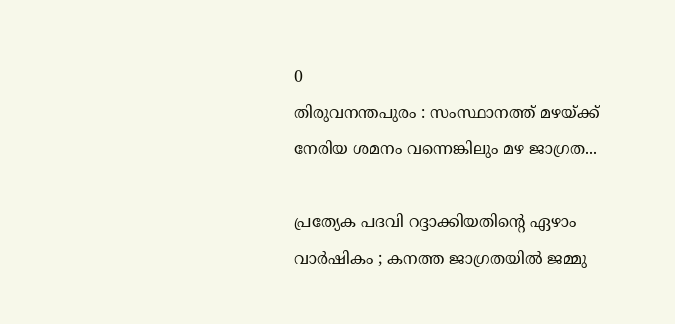0
തിരുവനന്തപുരം : സംസ്ഥാനത്ത് മഴയ്ക്ക് നേരിയ ശമനം വന്നെങ്കിലും മഴ ജാഗ്രത...

പ്രത്യേക പദവി റദ്ദാക്കിയതിന്റെ ഏഴാം വാർഷികം ; കനത്ത ജാഗ്രതയിൽ ജമ്മു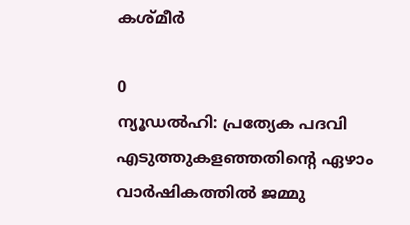കശ്മീർ

0
ന്യൂഡൽഹി: പ്രത്യേക പദവി എടുത്തുകളഞ്ഞതിന്റെ ഏഴാം വാർഷികത്തിൽ ജമ്മു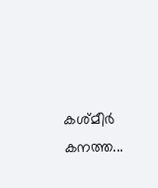കശ്മീർ കനത്ത...